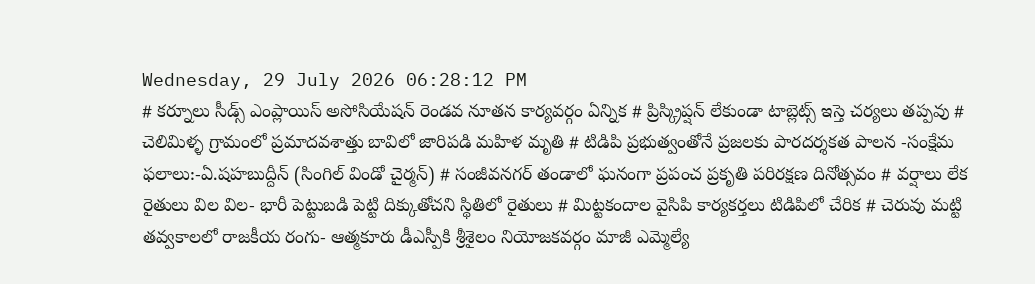Wednesday, 29 July 2026 06:28:12 PM
# కర్నూలు సీడ్స్ ఎంప్లాయిస్ అసోసియేషన్ రెండవ నూతన కార్యవర్గం ఏన్నిక # ప్రిస్క్రిప్షన్ లేకుండా టాబ్లెట్స్ ఇస్తె చర్యలు తప్పవు # చెలిమిళ్ళ గ్రామంలో ప్రమాదవశాత్తు బావిలో జారిపడి మహిళ మృతి # టిడిపి ప్రభుత్వంతోనే ప్రజలకు పారదర్శకత పాలన -సంక్షేమ ఫలాలు:-ఏ.షహబుద్దీన్ (సింగిల్ విండో చైర్మన్) # సంజీవనగర్ తండాలో ఘనంగా ప్రపంచ ప్రకృతి పరిరక్షణ దినోత్సవం # వర్షాలు లేక రైతులు విల విల- భారీ పెట్టుబడి పెట్టి దిక్కుతోచని స్థితిలో రైతులు # మిట్టకందాల వైసిపి కార్యకర్తలు టిడిపిలో చేరిక # చెరువు మట్టి తవ్వకాలలో రాజకీయ రంగు- ఆత్మకూరు డీఎస్పీకి శ్రీశైలం నియోజకవర్గం మాజీ ఎమ్మెల్యే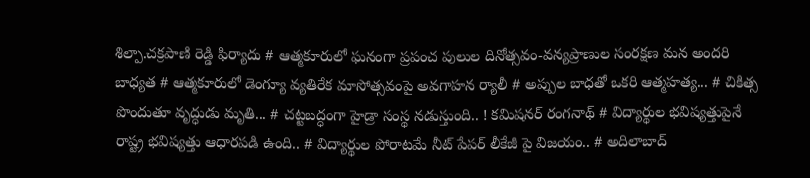శిల్పా.చక్రపాణి రెడ్డి ఫిర్యాదు # ఆత్మకూరులో ఘనంగా ప్రపంచ పులుల దినోత్సవం-వన్యప్రాణుల సంరక్షణ మన అందరి బాధ్యత # ఆత్మకూరులో డెంగ్యూ వ్యతిరేక మాసోత్సవంపై అవగాహన ర్యాలీ # అప్పుల బాధతో ఒకరి ఆత్మహత్య... # చికిత్స పొందుతూ వృద్ధుడు మృతి... # చట్టబద్ధంగా హైడ్రా సంస్థ నడుస్తుంది.. ! కమిషనర్ రంగనాథ్‌ # విద్యార్థుల భవిష్యత్తుపైనే రాష్ట్ర భవిష్యత్తు ఆధారపడి ఉంది.. # విద్యార్థుల పోరాటమే నీట్ పేపర్ లీకేజీ పై విజయం.. # అదిలాబాద్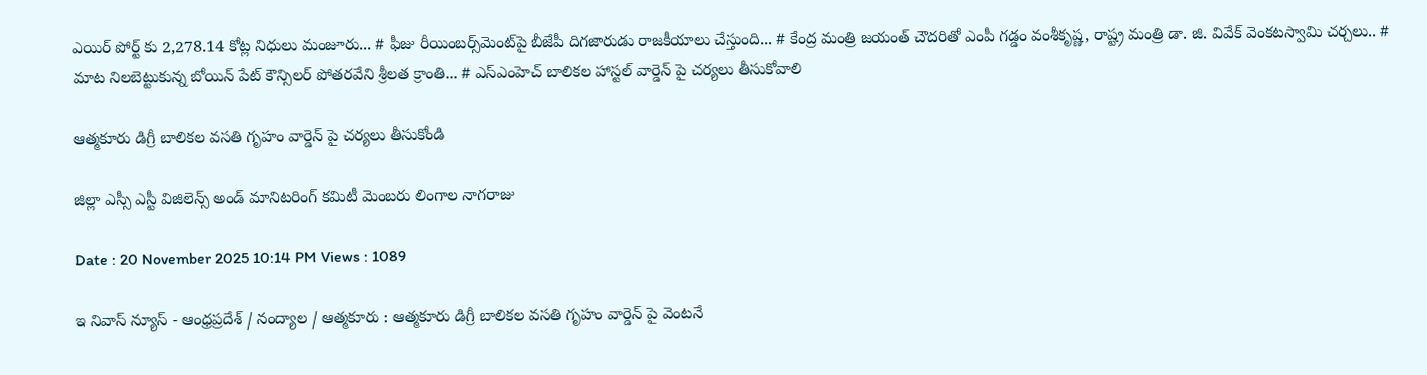ఎయిర్ పోర్ట్ కు 2,278.14 కోట్ల నిధులు మంజూరు... # ఫీజు రీయింబర్స్‌‌‌‌‌‌‌‌మెంట్‌‌‌‌‌‌‌‌పై బీజేపీ దిగజారుడు రాజకీయాలు చేస్తుంది... # కేంద్ర మంత్రి జయంత్ చౌదరితో ఎంపీ గడ్డం వంశీకృష్ణ, రాష్ట్ర మంత్రి డా. జి. వివేక్ వెంకటస్వామి చర్చలు.. # మాట నిలబెట్టుకున్న బోయిన్ పేట్ కౌన్సిలర్ పోతరవేని శ్రీలత క్రాంతి... # ఎస్ఎంహెచ్ బాలికల హాస్టల్ వార్డెన్ పై చర్యలు తీసుకోవాలి

ఆత్మకూరు డిగ్రీ బాలికల వసతి గృహం వార్డెన్ పై చర్యలు తీసుకోండి

జిల్లా ఎస్సీ ఎస్టీ విజిలెన్స్ అండ్ మానిటరింగ్ కమిటీ మెంబరు లింగాల నాగరాజు

Date : 20 November 2025 10:14 PM Views : 1089

ఇ నివాస్ న్యూస్ - ఆంధ్రప్రదేశ్ / నంద్యాల / ఆత్మకూరు : ఆత్మకూరు డిగ్రీ బాలికల వసతి గృహం వార్డెన్ పై వెంటనే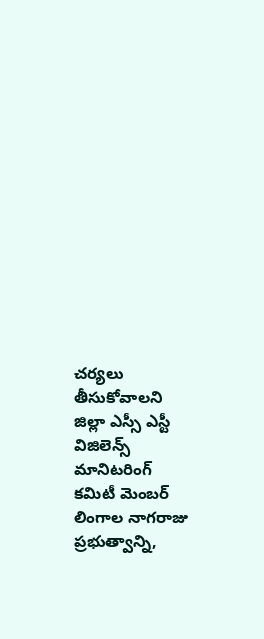చర్యలు తీసుకోవాలని జిల్లా ఎస్సీ ఎస్టీ విజిలెన్స్ మానిటరింగ్ కమిటీ మెంబర్ లింగాల నాగరాజు ప్రభుత్వాన్ని,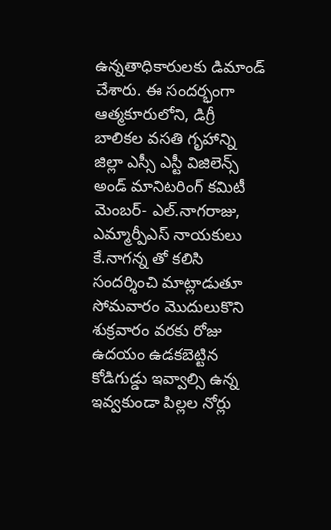ఉన్నతాధికారులకు డిమాండ్ చేశారు. ఈ సందర్భంగా ఆత్మకూరులోని, డిగ్రీ బాలికల వసతి గృహాన్ని జిల్లా ఎస్సీ ఎస్టీ విజిలెన్స్ అండ్ మానిటరింగ్ కమిటీ మెంబర్- ఎల్.నాగరాజు, ఎమ్మార్పీఎస్ నాయకులు కే.నాగన్న తో కలిసి సందర్శించి మాట్లాడుతూ సోమవారం మొదులుకొని శుక్రవారం వరకు రోజు ఉదయం ఉడకబెట్టిన కోడిగుడ్డు ఇవ్వాల్సి ఉన్న ఇవ్వకుండా పిల్లల నోర్లు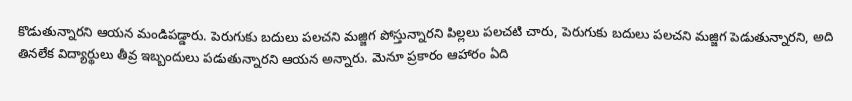కొడుతున్నారని ఆయన మండిపడ్డారు. పెరుగుకు బదులు పలచని మజ్జిగ పోస్తున్నారని పిల్లలు పలచటి చారు, పెరుగుకు బదులు పలచని మజ్జిగ పెడుతున్నారని, అది తినలేక విద్యార్థులు తీవ్ర ఇబ్బందులు పడుతున్నారని ఆయన అన్నారు. మెనూ ప్రకారం ఆహారం ఏది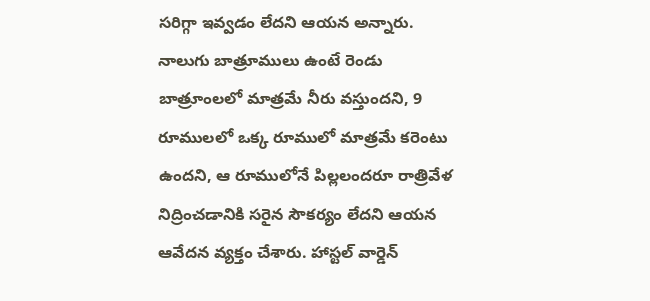సరిగ్గా ఇవ్వడం లేదని ఆయన అన్నారు. నాలుగు బాత్రూములు ఉంటే రెండు బాత్రూంలలో మాత్రమే నీరు వస్తుందని, 9 రూములలో ఒక్క రూములో మాత్రమే కరెంటు ఉందని, ఆ రూములోనే పిల్లలందరూ రాత్రివేళ నిద్రించడానికి సరైన సౌకర్యం లేదని ఆయన ఆవేదన వ్యక్తం చేశారు. హాస్టల్ వార్డెన్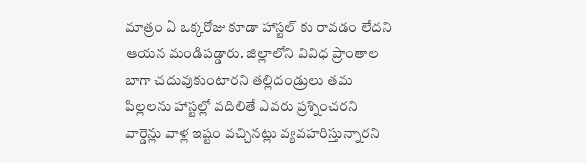మాత్రం ఏ ఒక్కరోజు కూడా హాస్టల్ కు రావడం లేదని ఆయన మండిపడ్డారు. జిల్లాలోని వివిధ ప్రాంతాల బాగా చదువుకుంటారని తల్లిదండ్రులు తమ పిల్లలను హాస్టల్లో వదిలితే ఎవరు ప్రశ్నించరని వార్డెన్లు వాళ్ల ఇష్టం వచ్చినట్లు వ్యవహరిస్తున్నారని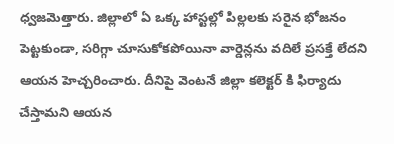ధ్వజమెత్తారు. జిల్లాలో ఏ ఒక్క హాస్టల్లో పిల్లలకు సరైన భోజనం పెట్టకుండా, సరిగ్గా చూసుకోకపోయినా వార్డెన్లను వదిలే ప్రసక్తే లేదని ఆయన హెచ్చరించారు. దీనిపై వెంటనే జిల్లా కలెక్టర్ కి ఫిర్యాదు చేస్తామని ఆయన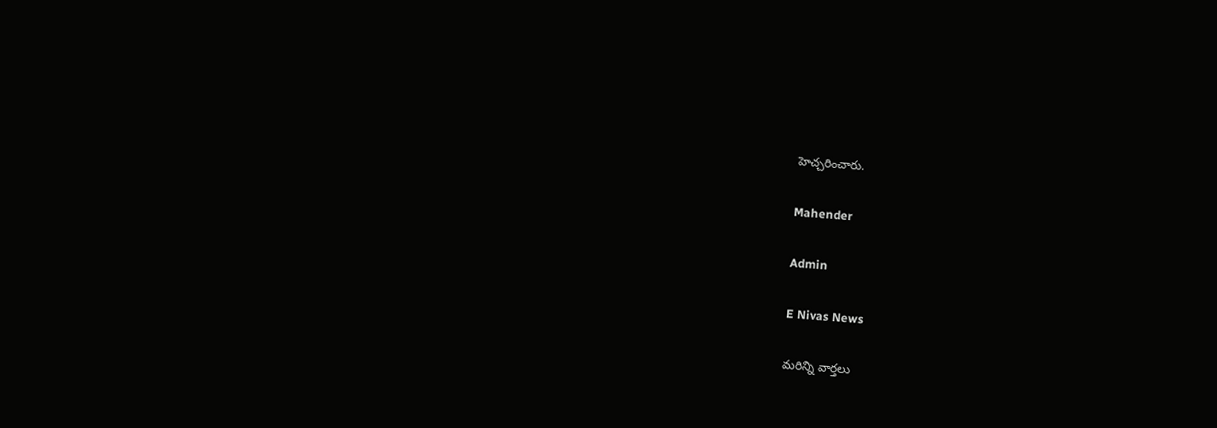హెచ్చరించారు.

Mahender

Admin

E Nivas News

మరిన్ని వార్తలు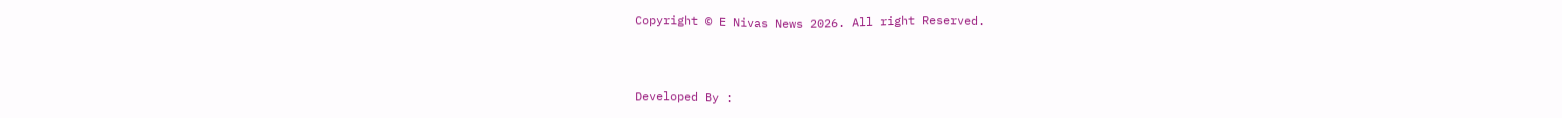Copyright © E Nivas News 2026. All right Reserved.



Developed By :